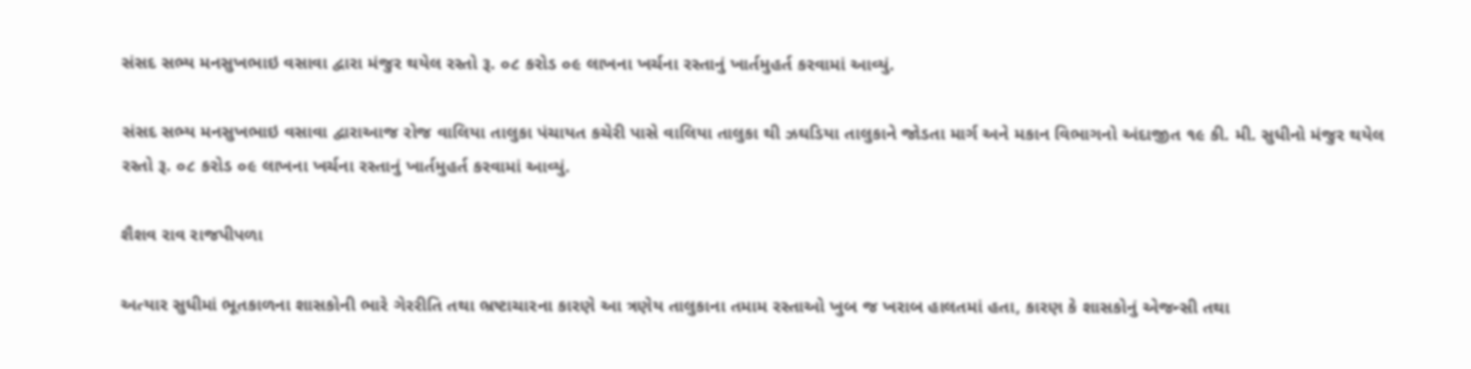સંસદ સભ્ય મનસુખભાઇ વસાવા દ્વારા મંજુર થયેલ રસ્તો રૂ. ૦૮ કરોડ ૦૯ લાખના ખર્ચના રસ્તાનું ખાર્તમુહર્ત કરવામાં આવ્યું.

સંસદ સભ્ય મનસુખભાઇ વસાવા દ્વારાઆજ રોજ વાલિયા તાલુકા પંચાયત કચેરી પાસે વાલિયા તાલુકા થી ઝઘડિયા તાલુકાને જોડતા માર્ગ અને મકાન વિભાગનો અંદાજીત ૧૯ કી. મી. સુધીનો મંજુર થયેલ રસ્તો રૂ. ૦૮ કરોડ ૦૯ લાખના ખર્ચના રસ્તાનું ખાર્તમુહર્ત કરવામાં આવ્યું.

શૈશવ રાવ રાજપીપળા

અત્યાર સુધીમાં ભૂતકાળના શાસકોની ભારે ગેરરીતિ તથા ભ્રષ્ટાચારના કારણે આ ત્રણેય તાલુકાના તમામ રસ્તાઓ ખુબ જ ખરાબ હાલતમાં હતા, કારણ કે શાસકોનું એજન્સી તથા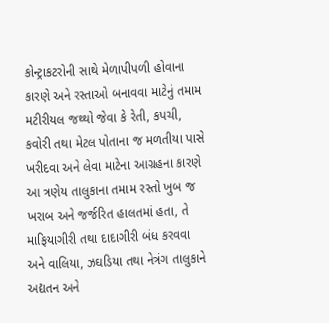કોન્ટ્રાકટરોની સાથે મેળાપીપળી હોવાના કારણે અને રસ્તાઓ બનાવવા માટેનું તમામ મટીરીયલ જથ્થો જેવા કે રેતી, કપચી, કવોરી તથા મેટલ પોતાના જ મળતીયા પાસે ખરીદવા અને લેવા માટેના આગ્રહના કારણે આ ત્રણેય તાલુકાના તમામ રસ્તો ખુબ જ ખરાબ અને જર્જરિત હાલતમાં હતા, તે માફિયાગીરી તથા દાદાગીરી બંધ કરવવા અને વાલિયા, ઝઘડિયા તથા નેત્રંગ તાલુકાને અદ્યતન અને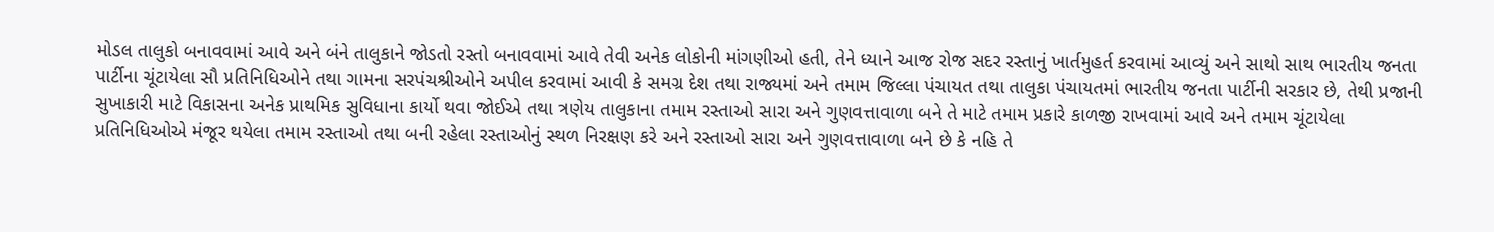મોડલ તાલુકો બનાવવામાં આવે અને બંને તાલુકાને જોડતો રસ્તો બનાવવામાં આવે તેવી અનેક લોકોની માંગણીઓ હતી, તેને ધ્યાને આજ રોજ સદર રસ્તાનું ખાર્તમુહર્ત કરવામાં આવ્યું અને સાથો સાથ ભારતીય જનતા પાર્ટીના ચૂંટાયેલા સૌ પ્રતિનિધિઓને તથા ગામના સરપંચશ્રીઓને અપીલ કરવામાં આવી કે સમગ્ર દેશ તથા રાજ્યમાં અને તમામ જિલ્લા પંચાયત તથા તાલુકા પંચાયતમાં ભારતીય જનતા પાર્ટીની સરકાર છે, તેથી પ્રજાની સુખાકારી માટે વિકાસના અનેક પ્રાથમિક સુવિધાના કાર્યો થવા જોઈએ તથા ત્રણેય તાલુકાના તમામ રસ્તાઓ સારા અને ગુણવત્તાવાળા બને તે માટે તમામ પ્રકારે કાળજી રાખવામાં આવે અને તમામ ચૂંટાયેલા પ્રતિનિધિઓએ મંજૂર થયેલા તમામ રસ્તાઓ તથા બની રહેલા રસ્તાઓનું સ્થળ નિરક્ષણ કરે અને રસ્તાઓ સારા અને ગુણવત્તાવાળા બને છે કે નહિ તે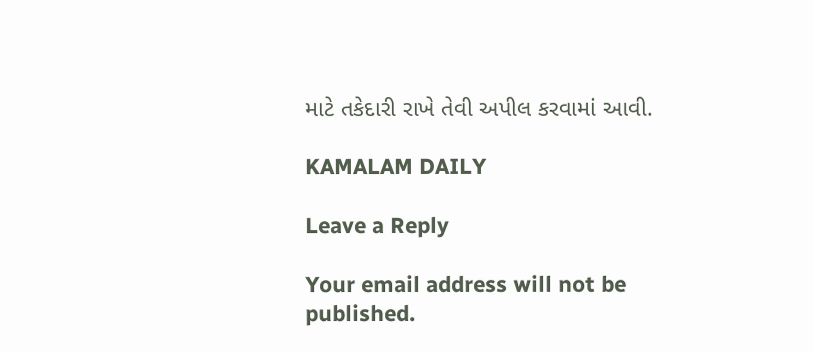માટે તકેદારી રાખે તેવી અપીલ કરવામાં આવી.

KAMALAM DAILY

Leave a Reply

Your email address will not be published.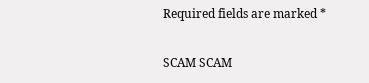Required fields are marked *

SCAM SCAM